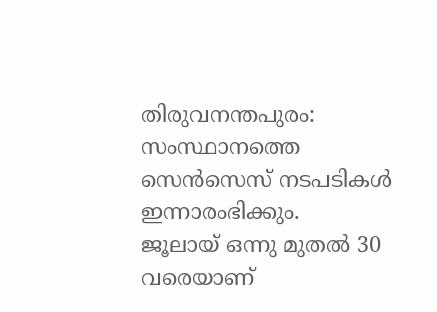തിരുവനന്തപുരം: സംസ്ഥാനത്തെ സെൻസെസ് നടപടികൾ ഇന്നാരംഭിക്കും.
ജൂലായ് ഒന്നു മുതൽ 30 വരെയാണ്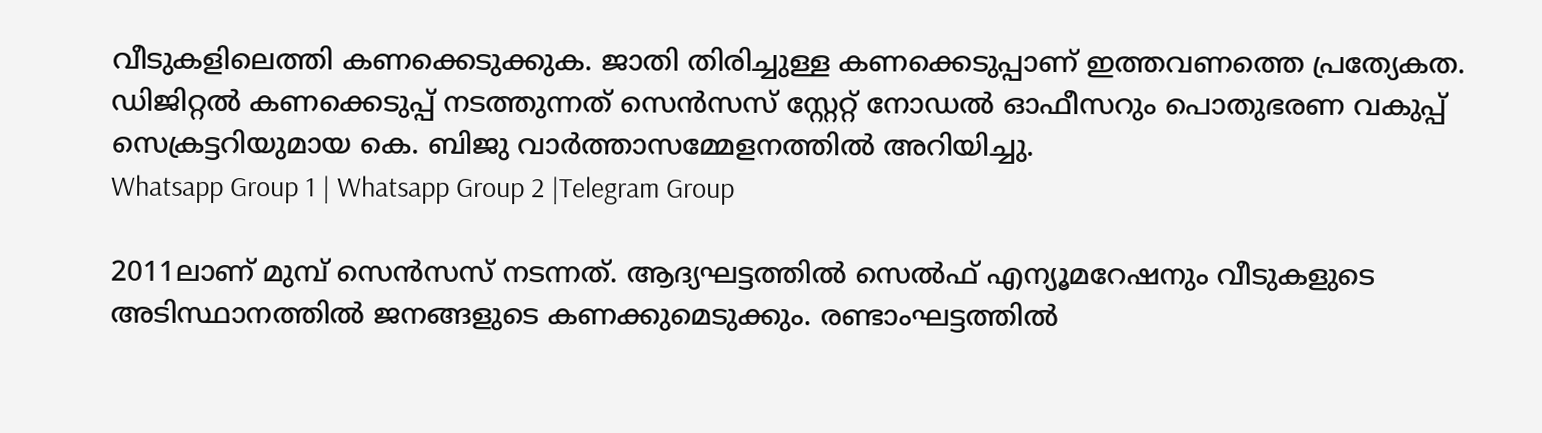വീടുകളിലെത്തി കണക്കെടുക്കുക. ജാതി തിരിച്ചുള്ള കണക്കെടുപ്പാണ് ഇത്തവണത്തെ പ്രത്യേകത.
ഡിജിറ്റൽ കണക്കെടുപ്പ് നടത്തുന്നത് സെൻസസ് സ്റ്റേറ്റ് നോഡൽ ഓഫീസറും പൊതുഭരണ വകുപ്പ് സെക്രട്ടറിയുമായ കെ. ബിജു വാർത്താസമ്മേളനത്തിൽ അറിയിച്ചു.
Whatsapp Group 1 | Whatsapp Group 2 |Telegram Group

2011ലാണ് മുമ്പ് സെൻസസ് നടന്നത്. ആദ്യഘട്ടത്തിൽ സെൽഫ് എന്യൂമറേഷനും വീടുകളുടെ അടിസ്ഥാനത്തിൽ ജനങ്ങളുടെ കണക്കുമെടുക്കും. രണ്ടാംഘട്ടത്തിൽ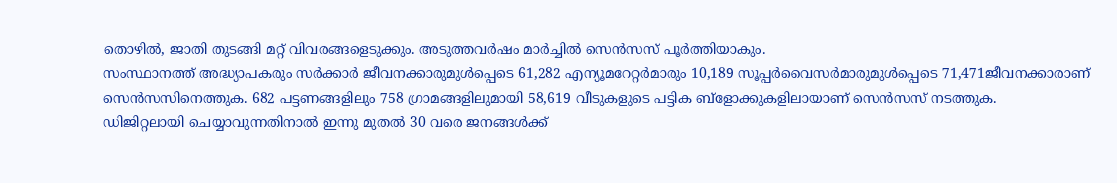തൊഴിൽ, ജാതി തുടങ്ങി മറ്റ് വിവരങ്ങളെടുക്കും. അടുത്തവർഷം മാർച്ചിൽ സെൻസസ് പൂർത്തിയാകും.
സംസ്ഥാനത്ത് അദ്ധ്യാപകരും സർക്കാർ ജീവനക്കാരുമുൾപ്പെടെ 61,282 എന്യൂമറേറ്റർമാരും 10,189 സൂപ്പർവൈസർമാരുമുൾപ്പെടെ 71,471ജീവനക്കാരാണ് സെൻസസിനെത്തുക. 682 പട്ടണങ്ങളിലും 758 ഗ്രാമങ്ങളിലുമായി 58,619 വീടുകളുടെ പട്ടിക ബ്ളോക്കുകളിലായാണ് സെൻസസ് നടത്തുക.
ഡിജിറ്റലായി ചെയ്യാവുന്നതിനാൽ ഇന്നു മുതൽ 30 വരെ ജനങ്ങൾക്ക്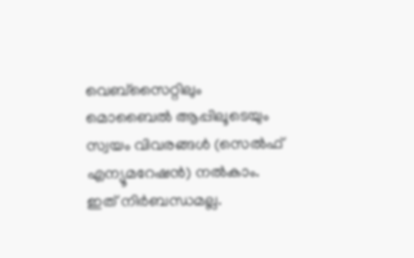വെബ്സൈറ്റിലും മൊബൈൽ ആപ്പിലൂടെയും സ്വയം വിവരങ്ങൾ (സെൽഫ് എന്യൂമറേഷൻ) നൽകാം. ഇത് നിർബന്ധമല്ല.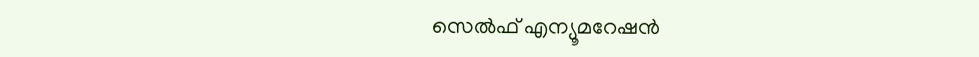സെൽഫ് എന്യൂമറേഷൻ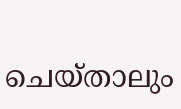ചെയ്താലും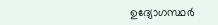ഉദ്യോഗസ്ഥർ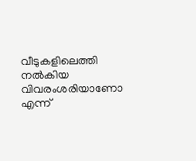വീടുകളിലെത്തി നൽകിയ വിവരംശരിയാണോ എന്ന്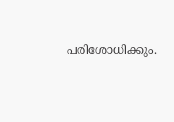പരിശോധിക്കും.